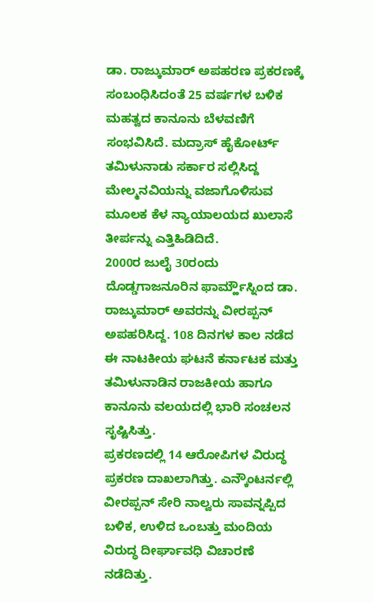ಡಾ. ರಾಜ್ಕುಮಾರ್ ಅಪಹರಣ ಪ್ರಕರಣಕ್ಕೆ ಸಂಬಂಧಿಸಿದಂತೆ 25 ವರ್ಷಗಳ ಬಳಿಕ ಮಹತ್ವದ ಕಾನೂನು ಬೆಳವಣಿಗೆ ಸಂಭವಿಸಿದೆ. ಮದ್ರಾಸ್ ಹೈಕೋರ್ಟ್ ತಮಿಳುನಾಡು ಸರ್ಕಾರ ಸಲ್ಲಿಸಿದ್ದ ಮೇಲ್ಮನವಿಯನ್ನು ವಜಾಗೊಳಿಸುವ ಮೂಲಕ ಕೆಳ ನ್ಯಾಯಾಲಯದ ಖುಲಾಸೆ ತೀರ್ಪನ್ನು ಎತ್ತಿಹಿಡಿದಿದೆ.
2000ರ ಜುಲೈ 30ರಂದು ದೊಡ್ಡಗಾಜನೂರಿನ ಫಾರ್ಮ್ಹೌಸ್ನಿಂದ ಡಾ. ರಾಜ್ಕುಮಾರ್ ಅವರನ್ನು ವೀರಪ್ಪನ್ ಅಪಹರಿಸಿದ್ದ. 108 ದಿನಗಳ ಕಾಲ ನಡೆದ ಈ ನಾಟಕೀಯ ಘಟನೆ ಕರ್ನಾಟಕ ಮತ್ತು ತಮಿಳುನಾಡಿನ ರಾಜಕೀಯ ಹಾಗೂ ಕಾನೂನು ವಲಯದಲ್ಲಿ ಭಾರಿ ಸಂಚಲನ ಸೃಷ್ಟಿಸಿತ್ತು.
ಪ್ರಕರಣದಲ್ಲಿ 14 ಆರೋಪಿಗಳ ವಿರುದ್ಧ ಪ್ರಕರಣ ದಾಖಲಾಗಿತ್ತು. ಎನ್ಕೌಂಟರ್ನಲ್ಲಿ ವೀರಪ್ಪನ್ ಸೇರಿ ನಾಲ್ವರು ಸಾವನ್ನಪ್ಪಿದ ಬಳಿಕ, ಉಳಿದ ಒಂಬತ್ತು ಮಂದಿಯ ವಿರುದ್ಧ ದೀರ್ಘಾವಧಿ ವಿಚಾರಣೆ ನಡೆದಿತ್ತು.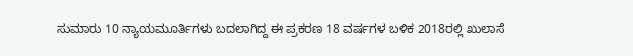ಸುಮಾರು 10 ನ್ಯಾಯಮೂರ್ತಿಗಳು ಬದಲಾಗಿದ್ದ ಈ ಪ್ರಕರಣ 18 ವರ್ಷಗಳ ಬಳಿಕ 2018ರಲ್ಲಿ ಖುಲಾಸೆ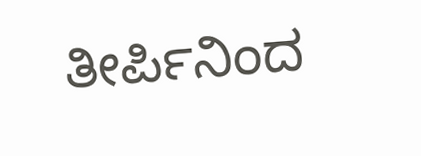ತೀರ್ಪಿನಿಂದ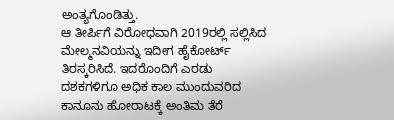ಅಂತ್ಯಗೊಂಡಿತ್ತು.
ಆ ತೀರ್ಪಿಗೆ ವಿರೋಧವಾಗಿ 2019ರಲ್ಲಿ ಸಲ್ಲಿಸಿದ ಮೇಲ್ಮನವಿಯನ್ನು ಇದೀಗ ಹೈಕೋರ್ಟ್ ತಿರಸ್ಕರಿಸಿದೆ. ಇದರೊಂದಿಗೆ ಎರಡು ದಶಕಗಳಿಗೂ ಅಧಿಕ ಕಾಲ ಮುಂದುವರಿದ ಕಾನೂನು ಹೋರಾಟಕ್ಕೆ ಅಂತಿಮ ತೆರೆ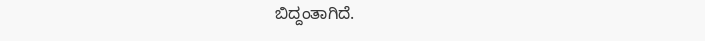ಬಿದ್ದಂತಾಗಿದೆ.